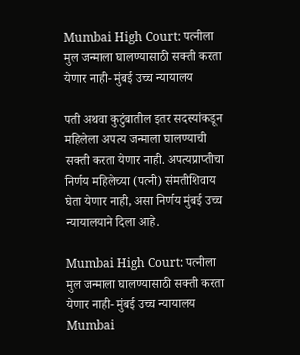Mumbai High Court: पत्नीला मुल जन्माला घालण्यासाठी सक्ती करता येणार नाही- मुंबई उच्च न्यायालय

पती अथवा कुटुंबातील इतर सदस्यांकडून महिलेला अपत्य जन्माला घालण्याची सक्ती करता येणार नाही. अपत्यप्राप्तीचा निर्णय महिलेच्या (पत्नी) संमतीशिवाय घेता येणार नाही, असा निर्णय मुंबई उच्च न्यायालयाने दिला आहे.

Mumbai High Court: पत्नीला मुल जन्माला घालण्यासाठी सक्ती करता येणार नाही- मुंबई उच्च न्यायालय
Mumbai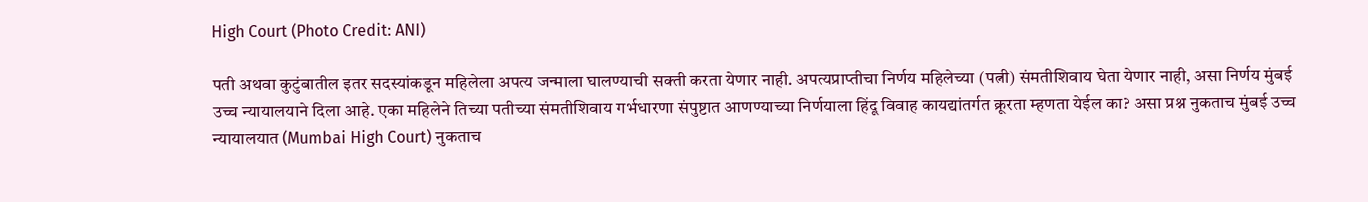High Court (Photo Credit: ANI)

पती अथवा कुटुंबातील इतर सदस्यांकडून महिलेला अपत्य जन्माला घालण्याची सक्ती करता येणार नाही. अपत्यप्राप्तीचा निर्णय महिलेच्या (पत्नी) संमतीशिवाय घेता येणार नाही, असा निर्णय मुंबई उच्च न्यायालयाने दिला आहे. एका महिलेने तिच्या पतीच्या संमतीशिवाय गर्भधारणा संपुष्टात आणण्याच्या निर्णयाला हिंदू विवाह कायद्यांतर्गत क्रूरता म्हणता येईल का? असा प्रश्न नुकताच मुंबई उच्च न्यायालयात (Mumbai High Court) नुकताच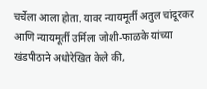चर्चेला आला होता. यावर न्यायमूर्ती अतुल चांदूरकर आणि न्यायमूर्ती उर्मिला जोशी-फाळके यांच्या खंडपीठाने अधोरेखित केले की,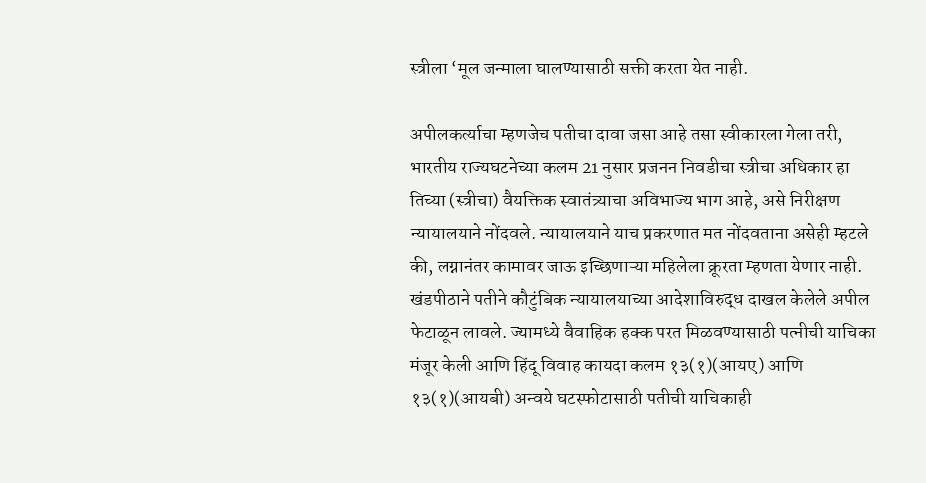स्त्रीला ‘मूल जन्माला घालण्यासाठी सक्ती करता येत नाही.

अपीलकर्त्याचा म्हणजेच पतीचा दावा जसा आहे तसा स्वीकारला गेला तरी, भारतीय राज्यघटनेच्या कलम 21 नुसार प्रजनन निवडीचा स्त्रीचा अधिकार हा तिच्या (स्त्रीचा) वैयक्तिक स्वातंत्र्याचा अविभाज्य भाग आहे, असे निरीक्षण न्यायालयाने नोंदवले. न्यायालयाने याच प्रकरणात मत नोंदवताना असेही म्हटले की, लग्नानंतर कामावर जाऊ इच्छिणाऱ्या महिलेला क्रूरता म्हणता येणार नाही. खंडपीठाने पतीने कौटुंबिक न्यायालयाच्या आदेशाविरुद्ध दाखल केलेले अपील फेटाळून लावले. ज्यामध्ये वैवाहिक हक्क परत मिळवण्यासाठी पत्नीची याचिका मंजूर केली आणि हिंदू विवाह कायदा कलम १३(१)(आयए) आणि १३(१)(आयबी) अन्वये घटस्फोटासाठी पतीची याचिकाही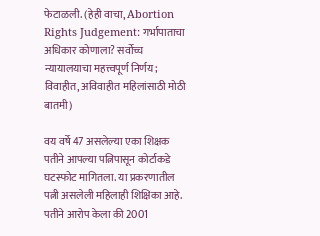फेटाळली. (हेही वाचा, Abortion Rights Judgement: गर्भापाताचा अधिकार कोणाला? सर्वोच्च न्यायालयाचा महत्त्वपूर्ण निर्णय; विवाहीत, अविवाहीत महिलांसाठी मोठी बातमी)

वय वर्षे 47 असलेल्या एका शिक्षक पतीने आपल्या पत्निपासून कोर्टाकडे घटस्फोट मागितला. या प्रकरणातील पत्नी असलेली महिलाही शिक्षिका आहे. पतीने आरोप केला की 2001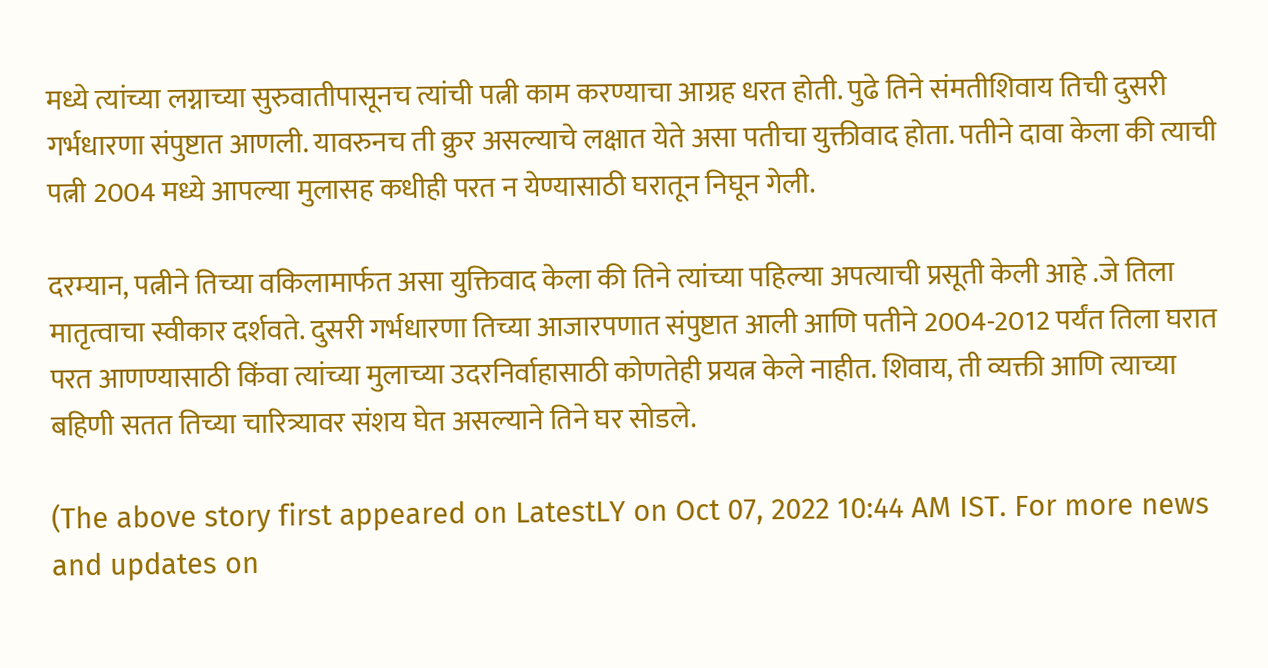मध्ये त्यांच्या लग्नाच्या सुरुवातीपासूनच त्यांची पत्नी काम करण्याचा आग्रह धरत होती. पुढे तिने संमतीशिवाय तिची दुसरी गर्भधारणा संपुष्टात आणली. यावरुनच ती क्रुर असल्याचे लक्षात येते असा पतीचा युक्तीवाद होता. पतीने दावा केला की त्याची पत्नी 2004 मध्ये आपल्या मुलासह कधीही परत न येण्यासाठी घरातून निघून गेली.

दरम्यान, पत्नीने तिच्या वकिलामार्फत असा युक्तिवाद केला की तिने त्यांच्या पहिल्या अपत्याची प्रसूती केली आहे .जे तिला मातृत्वाचा स्वीकार दर्शवते. दुसरी गर्भधारणा तिच्या आजारपणात संपुष्टात आली आणि पतीने 2004-2012 पर्यंत तिला घरात परत आणण्यासाठी किंवा त्यांच्या मुलाच्या उदरनिर्वाहासाठी कोणतेही प्रयत्न केले नाहीत. शिवाय, ती व्यक्ती आणि त्याच्या बहिणी सतत तिच्या चारित्र्यावर संशय घेत असल्याने तिने घर सोडले.

(The above story first appeared on LatestLY on Oct 07, 2022 10:44 AM IST. For more news and updates on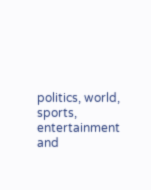politics, world, sports, entertainment and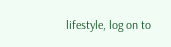lifestyle, log on to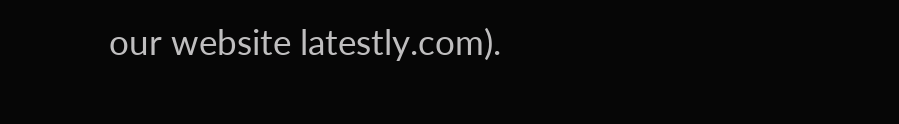our website latestly.com).